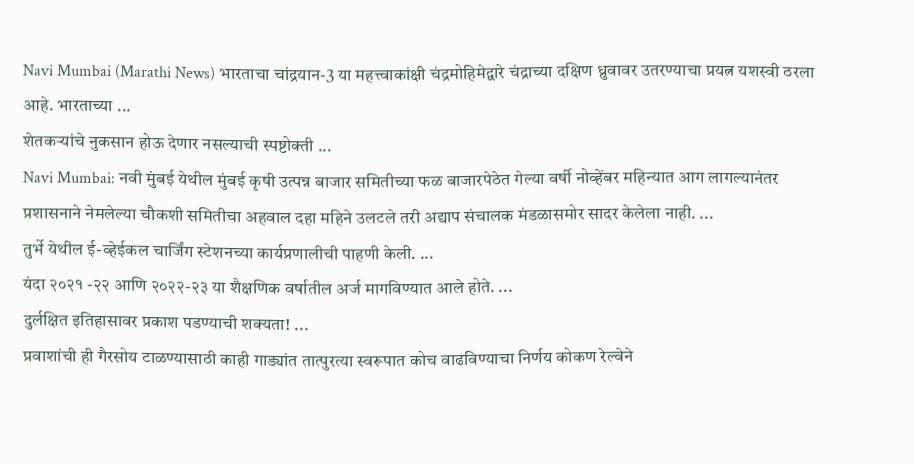Navi Mumbai (Marathi News) भारताचा चांद्रयान-3 या महत्त्वाकांक्षी चंद्रमोहिमेद्वारे चंद्राच्या दक्षिण ध्रुवावर उतरण्याचा प्रयत्न यशस्वी ठरला आहे. भारताच्या ...
शेतकऱ्यांचे नुकसान होऊ देणार नसल्याची स्पष्टोक्ती ...
Navi Mumbai: नवी मुंबई येथील मुंबई कृषी उत्पन्न बाजार समितीच्या फळ बाजारपेठेत गेल्या वर्षी नोव्हेंबर महिन्यात आग लागल्यानंतर प्रशासनाने नेमलेल्या चौकशी समितीचा अहवाल दहा महिने उलटले तरी अद्याप संचालक मंडळासमोर सादर केलेला नाही. ...
तुर्भे येथील ई-व्हेईकल चार्जिंग स्टेशनच्या कार्यप्रणालीची पाहणी केली. ...
यंदा २०२१ -२२ आणि २०२२-२३ या शैक्षणिक वर्षातील अर्ज मागविण्यात आले होते. ...
दुर्लक्षित इतिहासावर प्रकाश पडण्याची शक्यता! ...
प्रवाशांची ही गैरसोय टाळण्यासाठी काही गाड्यांत तात्पुरत्या स्वरूपात कोच वाढविण्याचा निर्णय कोकण रेल्वेने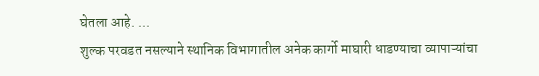घेतला आहे. ...
शुल्क परवडत नसल्याने स्थानिक विभागातील अनेक कार्गो माघारी धाडण्याचा व्यापाऱ्यांचा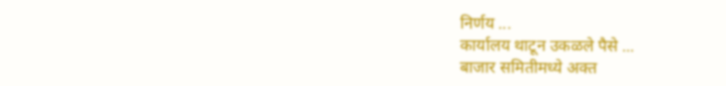निर्णय ...
कार्यालय थाटून उकळले पैसे ...
बाजार समितीमध्ये अक्त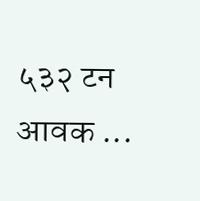५३२ टन आवक ...